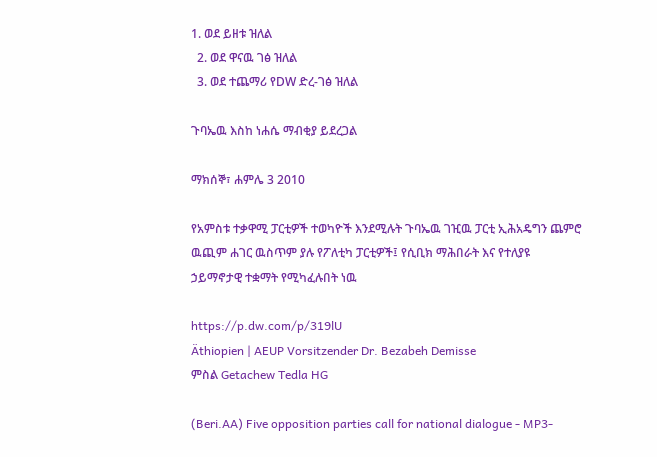1. ወደ ይዘቱ ዝለል
  2. ወደ ዋናዉ ገፅ ዝለል
  3. ወደ ተጨማሪ የDW ድረ-ገፅ ዝለል

ጉባኤዉ እስከ ነሐሴ ማብቂያ ይደረጋል

ማክሰኞ፣ ሐምሌ 3 2010

የአምስቱ ተቃዋሚ ፓርቲዎች ተወካዮች እንደሚሉት ጉባኤዉ ገዢዉ ፓርቲ ኢሕአዴግን ጨምሮ ዉጪም ሐገር ዉስጥም ያሉ የፖለቲካ ፓርቲዎች፤ የሲቢክ ማሕበራት እና የተለያዩ ኃይማኖታዊ ተቋማት የሚካፈሉበት ነዉ

https://p.dw.com/p/319lU
Äthiopien | AEUP Vorsitzender Dr. Bezabeh Demisse
ምስል Getachew Tedla HG

(Beri.AA) Five opposition parties call for national dialogue - MP3-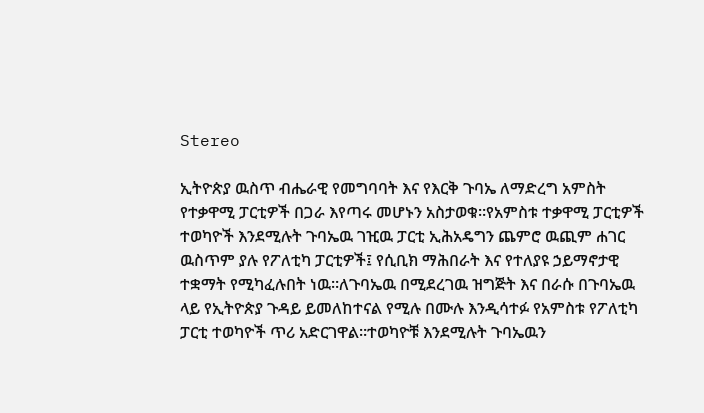Stereo

ኢትዮጵያ ዉስጥ ብሔራዊ የመግባባት እና የእርቅ ጉባኤ ለማድረግ አምስት የተቃዋሚ ፓርቲዎች በጋራ እየጣሩ መሆኑን አስታወቁ።የአምስቱ ተቃዋሚ ፓርቲዎች ተወካዮች እንደሚሉት ጉባኤዉ ገዢዉ ፓርቲ ኢሕአዴግን ጨምሮ ዉጪም ሐገር ዉስጥም ያሉ የፖለቲካ ፓርቲዎች፤ የሲቢክ ማሕበራት እና የተለያዩ ኃይማኖታዊ ተቋማት የሚካፈሉበት ነዉ።ለጉባኤዉ በሚደረገዉ ዝግጅት እና በራሱ በጉባኤዉ ላይ የኢትዮጵያ ጉዳይ ይመለከተናል የሚሉ በሙሉ እንዲሳተፉ የአምስቱ የፖለቲካ ፓርቲ ተወካዮች ጥሪ አድርገዋል።ተወካዮቹ እንደሚሉት ጉባኤዉን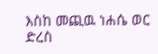እስከ መጪዉ ነሐሴ ወር ድረስ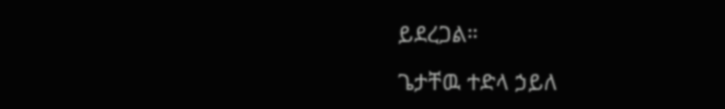ይደረጋል።

ጌታቸዉ ተድላ ኃይለ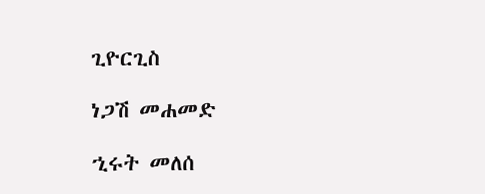ጊዮርጊስ

ነጋሽ መሐመድ

ኂሩት መለሰ